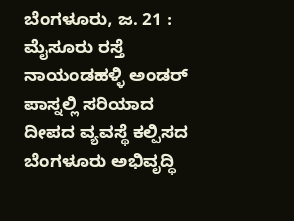ಬೆಂಗಳೂರು, ಜ. 21 : ಮೈಸೂರು ರಸ್ತೆ ನಾಯಂಡಹಳ್ಳಿ ಅಂಡರ್ ಪಾಸ್ನಲ್ಲಿ ಸರಿಯಾದ ದೀಪದ ವ್ಯವಸ್ಥೆ ಕಲ್ಪಿಸದ ಬೆಂಗಳೂರು ಅಭಿವೃದ್ಧಿ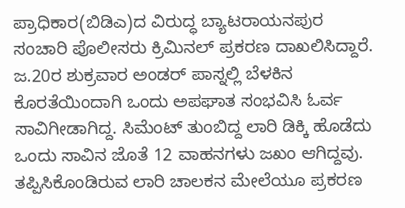ಪ್ರಾಧಿಕಾರ(ಬಿಡಿಎ)ದ ವಿರುದ್ಧ ಬ್ಯಾಟರಾಯನಪುರ ಸಂಚಾರಿ ಪೊಲೀಸರು ಕ್ರಿಮಿನಲ್ ಪ್ರಕರಣ ದಾಖಲಿಸಿದ್ದಾರೆ.
ಜ.20ರ ಶುಕ್ರವಾರ ಅಂಡರ್ ಪಾಸ್ನಲ್ಲಿ ಬೆಳಕಿನ ಕೊರತೆಯಿಂದಾಗಿ ಒಂದು ಅಪಘಾತ ಸಂಭವಿಸಿ ಓರ್ವ ಸಾವಿಗೀಡಾಗಿದ್ದ. ಸಿಮೆಂಟ್ ತುಂಬಿದ್ದ ಲಾರಿ ಡಿಕ್ಕಿ ಹೊಡೆದು ಒಂದು ಸಾವಿನ ಜೊತೆ 12 ವಾಹನಗಳು ಜಖಂ ಆಗಿದ್ದವು. ತಪ್ಪಿಸಿಕೊಂಡಿರುವ ಲಾರಿ ಚಾಲಕನ ಮೇಲೆಯೂ ಪ್ರಕರಣ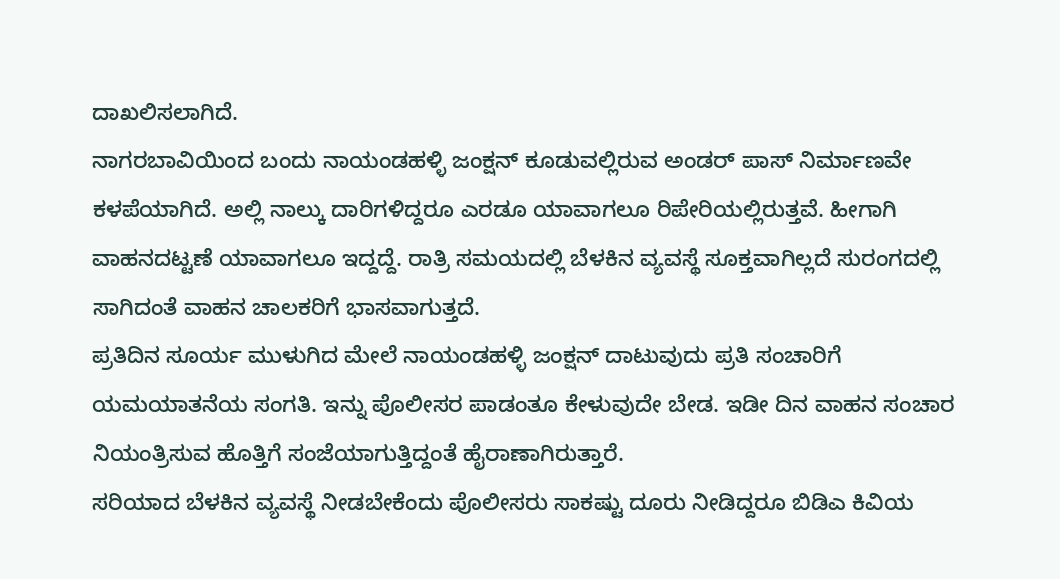ದಾಖಲಿಸಲಾಗಿದೆ.
ನಾಗರಬಾವಿಯಿಂದ ಬಂದು ನಾಯಂಡಹಳ್ಳಿ ಜಂಕ್ಷನ್ ಕೂಡುವಲ್ಲಿರುವ ಅಂಡರ್ ಪಾಸ್ ನಿರ್ಮಾಣವೇ ಕಳಪೆಯಾಗಿದೆ. ಅಲ್ಲಿ ನಾಲ್ಕು ದಾರಿಗಳಿದ್ದರೂ ಎರಡೂ ಯಾವಾಗಲೂ ರಿಪೇರಿಯಲ್ಲಿರುತ್ತವೆ. ಹೀಗಾಗಿ ವಾಹನದಟ್ಟಣೆ ಯಾವಾಗಲೂ ಇದ್ದದ್ದೆ. ರಾತ್ರಿ ಸಮಯದಲ್ಲಿ ಬೆಳಕಿನ ವ್ಯವಸ್ಥೆ ಸೂಕ್ತವಾಗಿಲ್ಲದೆ ಸುರಂಗದಲ್ಲಿ ಸಾಗಿದಂತೆ ವಾಹನ ಚಾಲಕರಿಗೆ ಭಾಸವಾಗುತ್ತದೆ.
ಪ್ರತಿದಿನ ಸೂರ್ಯ ಮುಳುಗಿದ ಮೇಲೆ ನಾಯಂಡಹಳ್ಳಿ ಜಂಕ್ಷನ್ ದಾಟುವುದು ಪ್ರತಿ ಸಂಚಾರಿಗೆ ಯಮಯಾತನೆಯ ಸಂಗತಿ. ಇನ್ನು ಪೊಲೀಸರ ಪಾಡಂತೂ ಕೇಳುವುದೇ ಬೇಡ. ಇಡೀ ದಿನ ವಾಹನ ಸಂಚಾರ ನಿಯಂತ್ರಿಸುವ ಹೊತ್ತಿಗೆ ಸಂಜೆಯಾಗುತ್ತಿದ್ದಂತೆ ಹೈರಾಣಾಗಿರುತ್ತಾರೆ.
ಸರಿಯಾದ ಬೆಳಕಿನ ವ್ಯವಸ್ಥೆ ನೀಡಬೇಕೆಂದು ಪೊಲೀಸರು ಸಾಕಷ್ಟು ದೂರು ನೀಡಿದ್ದರೂ ಬಿಡಿಎ ಕಿವಿಯ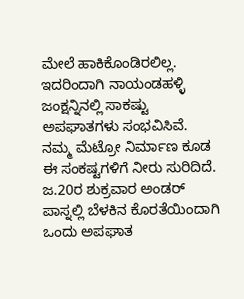ಮೇಲೆ ಹಾಕಿಕೊಂಡಿರಲಿಲ್ಲ. ಇದರಿಂದಾಗಿ ನಾಯಂಡಹಳ್ಳಿ ಜಂಕ್ಷನ್ನಿನಲ್ಲಿ ಸಾಕಷ್ಟು ಅಪಘಾತಗಳು ಸಂಭವಿಸಿವೆ. ನಮ್ಮ ಮೆಟ್ರೋ ನಿರ್ಮಾಣ ಕೂಡ ಈ ಸಂಕಷ್ಟಗಳಿಗೆ ನೀರು ಸುರಿದಿದೆ.
ಜ.20ರ ಶುಕ್ರವಾರ ಅಂಡರ್ ಪಾಸ್ನಲ್ಲಿ ಬೆಳಕಿನ ಕೊರತೆಯಿಂದಾಗಿ ಒಂದು ಅಪಘಾತ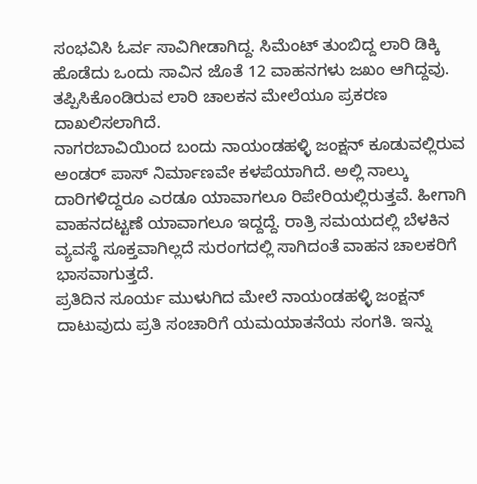ಸಂಭವಿಸಿ ಓರ್ವ ಸಾವಿಗೀಡಾಗಿದ್ದ. ಸಿಮೆಂಟ್ ತುಂಬಿದ್ದ ಲಾರಿ ಡಿಕ್ಕಿ ಹೊಡೆದು ಒಂದು ಸಾವಿನ ಜೊತೆ 12 ವಾಹನಗಳು ಜಖಂ ಆಗಿದ್ದವು. ತಪ್ಪಿಸಿಕೊಂಡಿರುವ ಲಾರಿ ಚಾಲಕನ ಮೇಲೆಯೂ ಪ್ರಕರಣ ದಾಖಲಿಸಲಾಗಿದೆ.
ನಾಗರಬಾವಿಯಿಂದ ಬಂದು ನಾಯಂಡಹಳ್ಳಿ ಜಂಕ್ಷನ್ ಕೂಡುವಲ್ಲಿರುವ ಅಂಡರ್ ಪಾಸ್ ನಿರ್ಮಾಣವೇ ಕಳಪೆಯಾಗಿದೆ. ಅಲ್ಲಿ ನಾಲ್ಕು ದಾರಿಗಳಿದ್ದರೂ ಎರಡೂ ಯಾವಾಗಲೂ ರಿಪೇರಿಯಲ್ಲಿರುತ್ತವೆ. ಹೀಗಾಗಿ ವಾಹನದಟ್ಟಣೆ ಯಾವಾಗಲೂ ಇದ್ದದ್ದೆ. ರಾತ್ರಿ ಸಮಯದಲ್ಲಿ ಬೆಳಕಿನ ವ್ಯವಸ್ಥೆ ಸೂಕ್ತವಾಗಿಲ್ಲದೆ ಸುರಂಗದಲ್ಲಿ ಸಾಗಿದಂತೆ ವಾಹನ ಚಾಲಕರಿಗೆ ಭಾಸವಾಗುತ್ತದೆ.
ಪ್ರತಿದಿನ ಸೂರ್ಯ ಮುಳುಗಿದ ಮೇಲೆ ನಾಯಂಡಹಳ್ಳಿ ಜಂಕ್ಷನ್ ದಾಟುವುದು ಪ್ರತಿ ಸಂಚಾರಿಗೆ ಯಮಯಾತನೆಯ ಸಂಗತಿ. ಇನ್ನು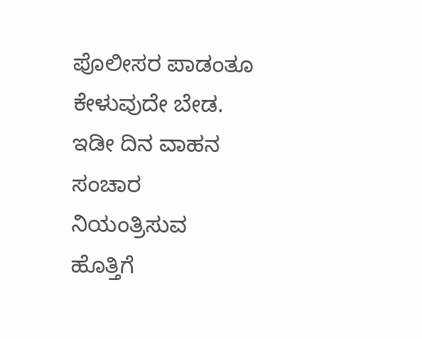ಪೊಲೀಸರ ಪಾಡಂತೂ ಕೇಳುವುದೇ ಬೇಡ. ಇಡೀ ದಿನ ವಾಹನ ಸಂಚಾರ ನಿಯಂತ್ರಿಸುವ ಹೊತ್ತಿಗೆ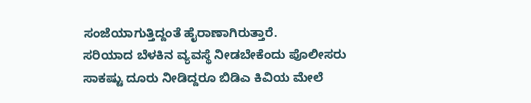ಸಂಜೆಯಾಗುತ್ತಿದ್ದಂತೆ ಹೈರಾಣಾಗಿರುತ್ತಾರೆ.
ಸರಿಯಾದ ಬೆಳಕಿನ ವ್ಯವಸ್ಥೆ ನೀಡಬೇಕೆಂದು ಪೊಲೀಸರು ಸಾಕಷ್ಟು ದೂರು ನೀಡಿದ್ದರೂ ಬಿಡಿಎ ಕಿವಿಯ ಮೇಲೆ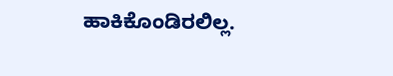ಹಾಕಿಕೊಂಡಿರಲಿಲ್ಲ.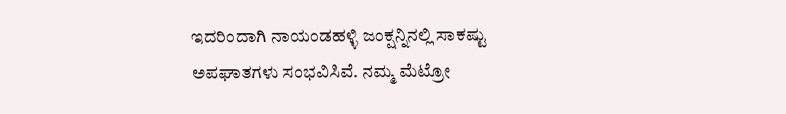ಇದರಿಂದಾಗಿ ನಾಯಂಡಹಳ್ಳಿ ಜಂಕ್ಷನ್ನಿನಲ್ಲಿ ಸಾಕಷ್ಟು ಅಪಘಾತಗಳು ಸಂಭವಿಸಿವೆ. ನಮ್ಮ ಮೆಟ್ರೋ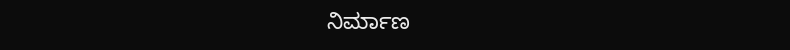ನಿರ್ಮಾಣ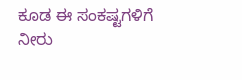ಕೂಡ ಈ ಸಂಕಷ್ಟಗಳಿಗೆ ನೀರು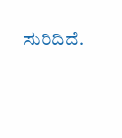ಸುರಿದಿದೆ.